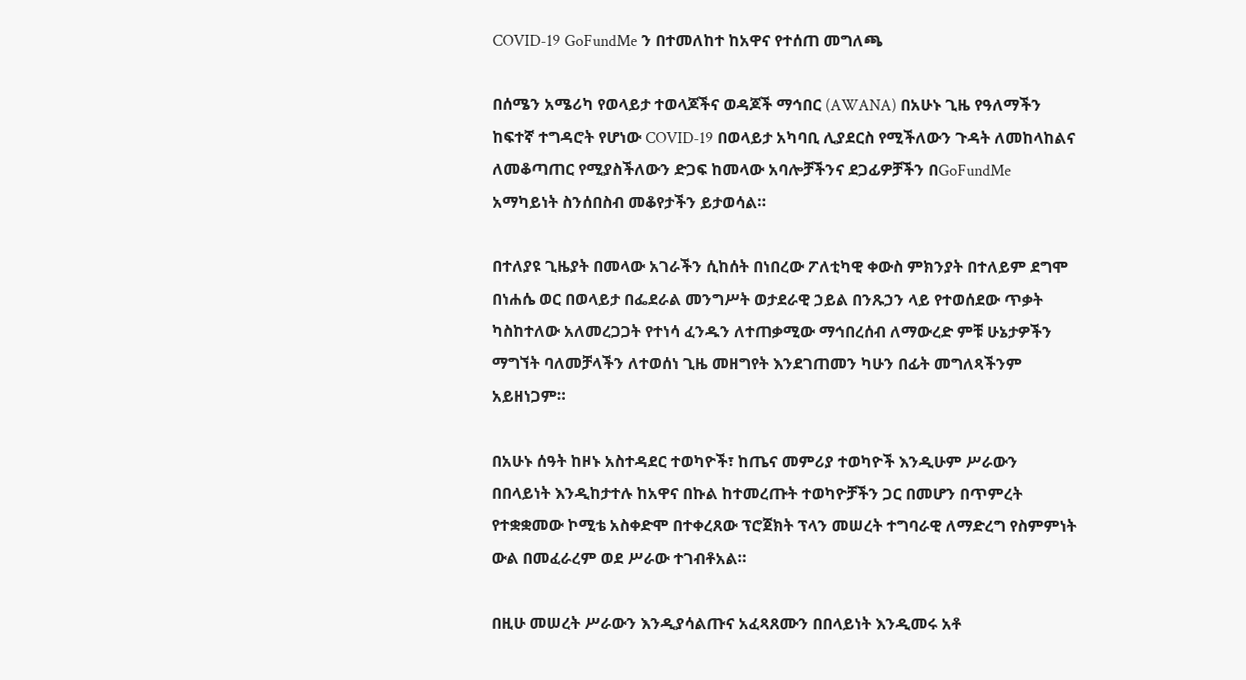COVID-19 GoFundMe ን በተመለከተ ከአዋና የተሰጠ መግለጫ

በሰሜን አሜሪካ የወላይታ ተወላጆችና ወዳጆች ማኅበር (AWANA) በአሁኑ ጊዜ የዓለማችን ከፍተኛ ተግዳሮት የሆነው COVID-19 በወላይታ አካባቢ ሊያደርስ የሚችለውን ጉዳት ለመከላከልና ለመቆጣጠር የሚያስችለውን ድጋፍ ከመላው አባሎቻችንና ደጋፊዎቻችን በGoFundMe አማካይነት ስንሰበስብ መቆየታችን ይታወሳል።

በተለያዩ ጊዜያት በመላው አገራችን ሲከሰት በነበረው ፖለቲካዊ ቀውስ ምክንያት በተለይም ደግሞ በነሐሴ ወር በወላይታ በፌደራል መንግሥት ወታደራዊ ኃይል በንጹኃን ላይ የተወሰደው ጥቃት ካስከተለው አለመረጋጋት የተነሳ ፈንዱን ለተጠቃሚው ማኅበረሰብ ለማውረድ ምቹ ሁኔታዎችን ማግኘት ባለመቻላችን ለተወሰነ ጊዜ መዘግየት እንደገጠመን ካሁን በፊት መግለጻችንም አይዘነጋም።

በአሁኑ ሰዓት ከዞኑ አስተዳደር ተወካዮች፣ ከጤና መምሪያ ተወካዮች እንዲሁም ሥራውን በበላይነት እንዲከታተሉ ከአዋና በኩል ከተመረጡት ተወካዮቻችን ጋር በመሆን በጥምረት የተቋቋመው ኮሚቴ አስቀድሞ በተቀረጸው ፕሮጀክት ፕላን መሠረት ተግባራዊ ለማድረግ የስምምነት ውል በመፈራረም ወደ ሥራው ተገብቶአል።

በዚሁ መሠረት ሥራውን እንዲያሳልጡና አፈጻጸሙን በበላይነት እንዲመሩ አቶ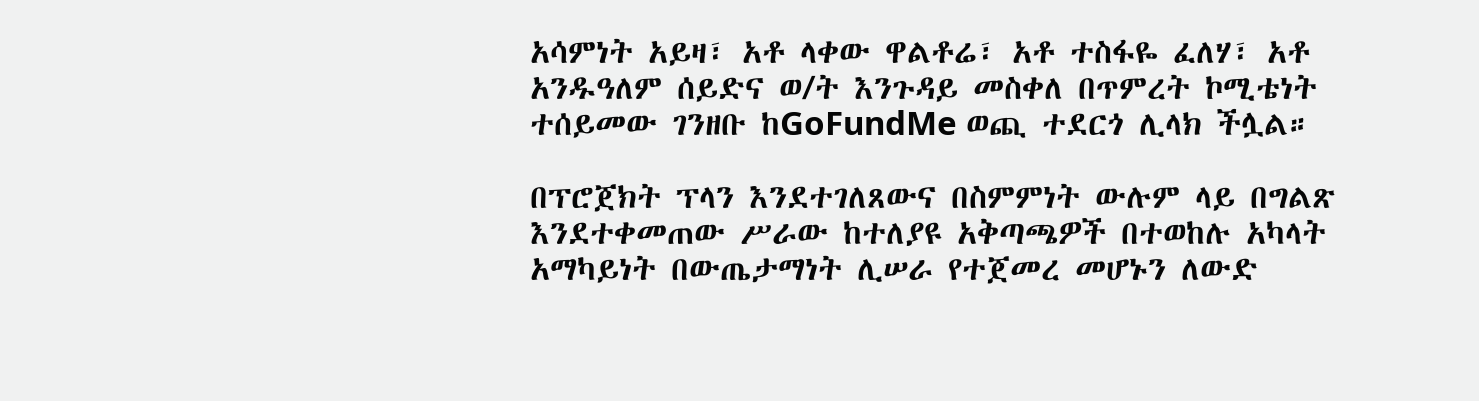አሳምነት አይዛ፣ አቶ ላቀው ዋልቶሬ፣ አቶ ተስፋዬ ፈለሃ፣ አቶ አንዱዓለም ሰይድና ወ/ት እንጉዳይ መስቀለ በጥምረት ኮሚቴነት ተሰይመው ገንዘቡ ከGoFundMe ወጪ ተደርጎ ሊላክ ችሏል።

በፕሮጀክት ፕላን እንደተገለጸውና በስምምነት ውሉም ላይ በግልጽ እንደተቀመጠው ሥራው ከተለያዩ አቅጣጫዎች በተወከሉ አካላት አማካይነት በውጤታማነት ሊሠራ የተጀመረ መሆኑን ለውድ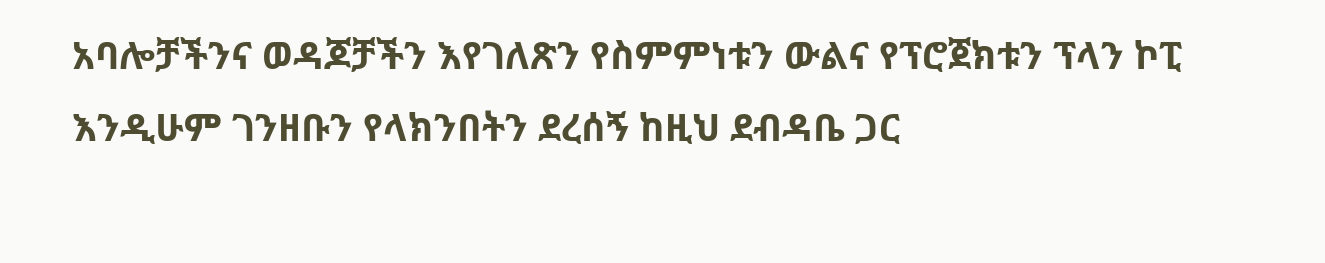አባሎቻችንና ወዳጆቻችን እየገለጽን የስምምነቱን ውልና የፕሮጀክቱን ፕላን ኮፒ እንዲሁም ገንዘቡን የላክንበትን ደረሰኝ ከዚህ ደብዳቤ ጋር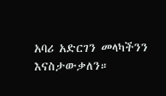አባሪ አድርገን መላካችንን እናስታውቃለን።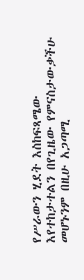የሥራውን ሂደት እስከፍጻሜው እየተከታተልን በየጊዜው የምናስታውቃችሁ መሆኑንም በዚሁ አጋጣሚ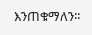እንጠቁማለን።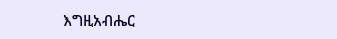እግዚአብሔር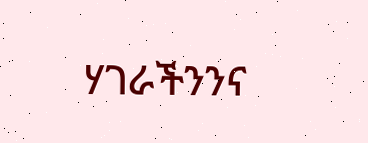ሃገራችንንና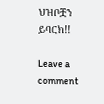ህዝቦቿን ይባርክ!!

Leave a comment